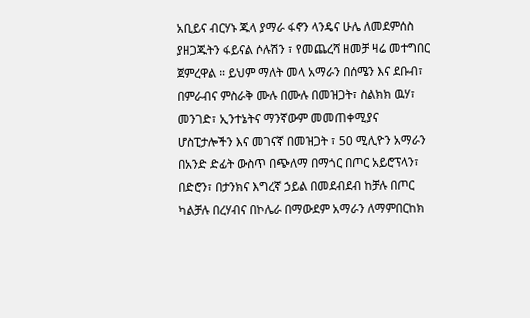አቢይና ብርሃኑ ጁላ ያማራ ፋኖን ላንዴና ሁሌ ለመደምሰስ ያዘጋጁትን ፋይናል ሶሉሽን ፣ የመጨረሻ ዘመቻ ዛሬ መተግበር ጀምረዋል ። ይህም ማለት መላ አማራን በሰሜን እና ደቡብ፣ በምራብና ምስራቅ ሙሉ በሙሉ በመዝጋት፣ ስልክክ ዉሃ፣ መንገድ፣ ኢንተኔትና ማንኛውም መመጠቀሚያና ሆስፒታሎችን እና መገናኛ በመዝጋት ፣ 50 ሚሊዮን አማራን በአንድ ድፊት ውስጥ በጭለማ በማጎር በጦር አይሮፕላን፣ በድሮን፣ በታንክና እግረኛ ኃይል በመደብደብ ከቻሉ በጦር ካልቻሉ በረሃብና በኮሌራ በማውደም አማራን ለማምበርከክ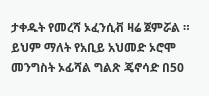ታቀዱት የመረሻ ኦፈንሲቭ ዛሬ ጀምሯል ።
ይህም ማለት የአቢይ አህመድ ኦሮሞ መንግስት ኦፊሻል ግልጽ ጄኖሳድ በ50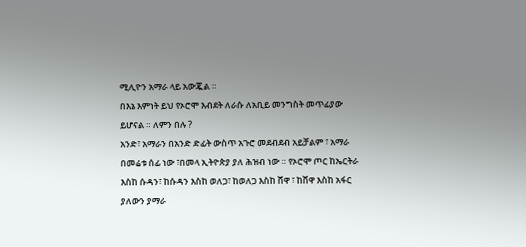ሚሊዮን አማራ ላይ አውጇል ።
በእኔ እምነት ይህ የኦሮሞ እብደት ለራሱ ለአቢይ መንግስት መጥፊያው ይሆናል ። ለምን በሉ ?
አንድ፣ አማራን በአንድ ድፊት ውስጥ አጉሮ መደብደብ አይቻልም ፣ አማራ በመሬቱ ሰፊ ነው ፣በመላ ኢትዮጵያ ያለ ሕዝብ ነው ። የኦሮሞ ጦር ከኤርትራ እስከ ሱዳን፣ ከሱዳን እስከ ወለጋ፣ ከወለጋ እስከ ሸዋ ፣ ከሸዋ እስከ አፋር ያለውን ያማራ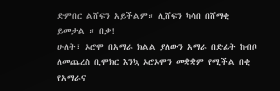ድምበር ልሸፍን አይችልም። ሊሸፍን ካሳበ በሸማቂ ይመታል ። በቃ!
ሁለት፣ ኦሮሞ በአማራ ክልል ያለውን አማራ በድፊት ከብቦ ለመጨረስ ቢሞክር እንኳ ኦሮኦሞን መቋቋም የሚችል በቂ የአማራና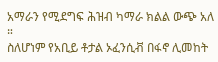አማራን የሚደግፍ ሕዝብ ካማራ ክልል ውጭ አለ ።
ስለሆነም የአቢይ ቶታል ኦፈንሲቭ በፋኖ ሊመከት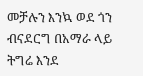መቻሉን እንኳ ወደ ጎን ብናደርግ በአማራ ላይ ትግሬ እንደ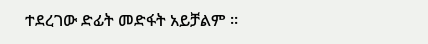ተደረገው ድፊት መድፋት አይቻልም ።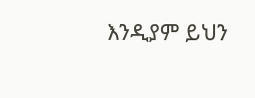እንዲያም ይህን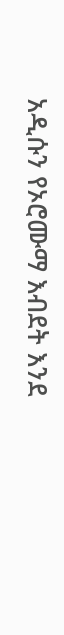አዲሱን የኦሮሙማ እብደት እንደ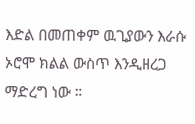እድል በመጠቀም ዉጊያውን እራሱ ኦሮሞ ክልል ውስጥ እንዲዘረጋ ማድረግ ነው ።